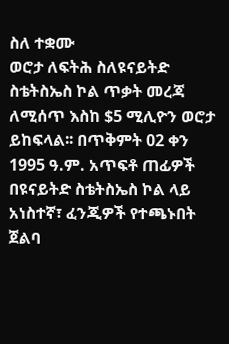ስለ ተቋሙ
ወሮታ ለፍትሕ ስለዩናይትድ ስቴትስኤስ ኮል ጥቃት መረጃ ለሚሰጥ እስከ $5 ሚሊዮን ወሮታ ይከፍላል፡፡ በጥቅምት 02 ቀን 1995 ዓ.ም. አጥፍቶ ጠፊዎች በዩናይትድ ስቴትስኤስ ኮል ላይ አነስተኛ፣ ፈንጂዎች የተጫኑበት ጀልባ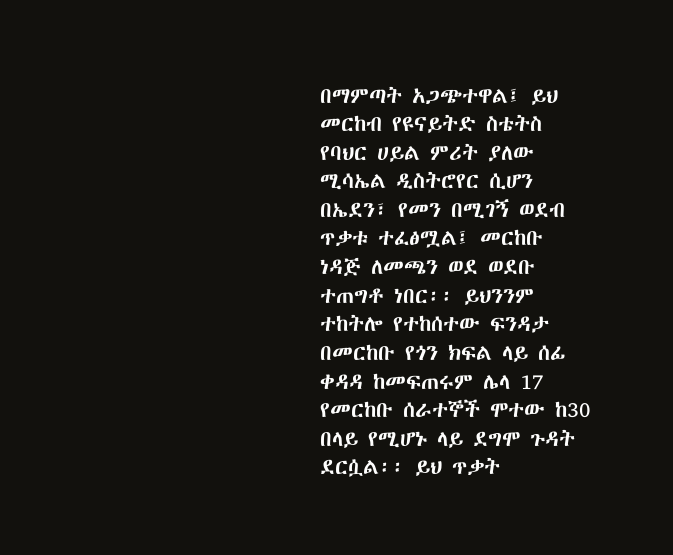በማምጣት አጋጭተዋል፤ ይህ መርከብ የዩናይትድ ስቴትስ የባህር ሀይል ምሪት ያለው ሚሳኤል ዲስትሮየር ሲሆን በኤደን፣ የመን በሚገኝ ወደብ ጥቃቱ ተፈፅሟል፤ መርከቡ ነዳጅ ለመጫን ወደ ወደቡ ተጠግቶ ነበር፡፡ ይህንንም ተከትሎ የተከሰተው ፍንዳታ በመርከቡ የጎን ክፍል ላይ ሰፊ ቀዳዳ ከመፍጠሩም ሌላ 17 የመርከቡ ሰራተኞች ሞተው ከ30 በላይ የሚሆኑ ላይ ደግሞ ጉዳት ደርሷል፡፡ ይህ ጥቃት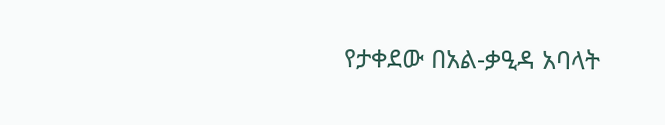የታቀደው በአል-ቃዒዳ አባላት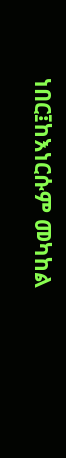ነበር፤ከእነርሱም መካከል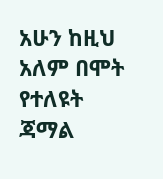አሁን ከዚህ አለም በሞት የተለዩት ጃማል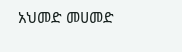አህመድ መሀመድ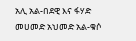አሊ አል-በደዊ እና ፋሃድ መሀመድ አህመድ አል-ቁሶ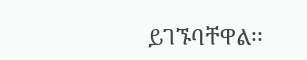ይገኙባቸዋል፡፡